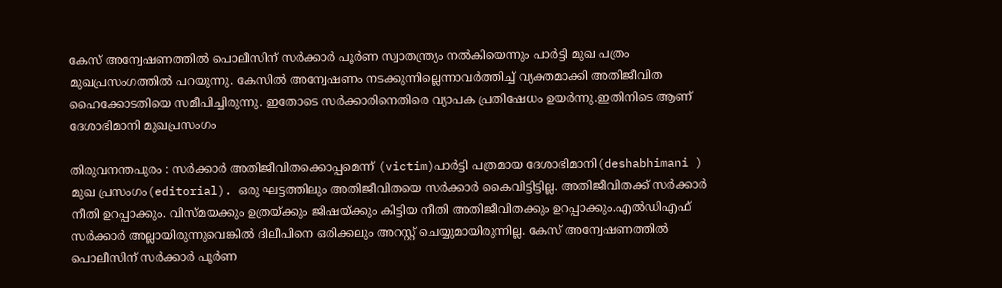കേസ് അന്വേഷണത്തിൽ പൊലീസിന് സർക്കാർ പൂർണ സ്വാതന്ത്ര്യം നൽ‌കിയെന്നും പാർട്ടി മുഖ പത്രം മുഖപ്രസംഗത്തിൽ പറയുന്നു. കേസിൽ അന്വേഷണം നടക്കുന്നില്ലെന്നാവർത്തിച്ച് വ്യക്തമാക്കി അതിജീവിത ഹൈക്കോടതിയെ സമീപിച്ചിരുന്നു. ഇതോടെ സർക്കാരിനെതിരെ വ്യാപക പ്രതിഷേധം ഉയർന്നു.ഇതിനിടെ ആണ് ദേശാഭിമാനി മുഖപ്രസംഗം

തിരുവനന്തപുരം : സർക്കാർ അതിജീവിതക്കൊപ്പമെന്ന് (victim)പാർട്ടി പത്രമായ ദേശാഭിമാനി(deshabhimani ) മുഖ പ്രസംഗം(editorial). ഒരു ഘട്ടത്തിലും അതിജീവിതയെ സർക്കാർ കൈവിട്ടിട്ടില്ല. അതിജീവിതക്ക് സർക്കാർ നീതി ഉറപ്പാക്കും. വിസ്മയക്കും ഉത്രയ്ക്കും ജിഷയ്ക്കും കിട്ടിയ നീതി അതിജീവിതക്കും ഉറപ്പാക്കും.എൽഡിഎഫ് സർക്കാർ അല്ലായിരുന്നുവെങ്കിൽ ദിലീപിനെ ഒരിക്കലും അറസ്റ്റ് ചെയ്യുമായിരുന്നില്ല. കേസ് അന്വേഷണത്തിൽ പൊലീസിന് സർക്കാർ പൂർണ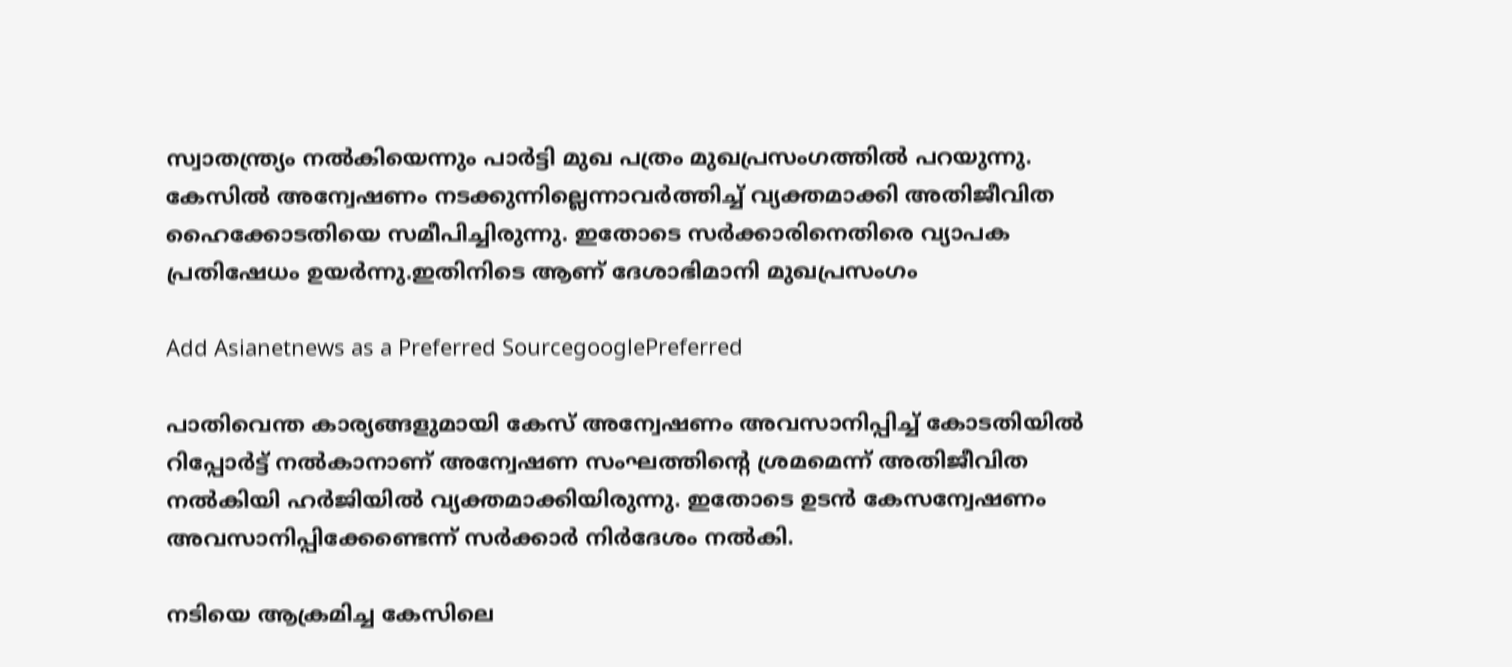സ്വാതന്ത്ര്യം നൽ‌കിയെന്നും പാർട്ടി മുഖ പത്രം മുഖപ്രസംഗത്തിൽ പറയുന്നു. കേസിൽ അന്വേഷണം നടക്കുന്നില്ലെന്നാവർത്തിച്ച് വ്യക്തമാക്കി അതിജീവിത ഹൈക്കോടതിയെ സമീപിച്ചിരുന്നു. ഇതോടെ സർക്കാരിനെതിരെ വ്യാപക പ്രതിഷേധം ഉയർന്നു.ഇതിനിടെ ആണ് ദേശാഭിമാനി മുഖപ്രസംഗം

Add Asianetnews as a Preferred SourcegooglePreferred

പാതിവെന്ത കാര്യങ്ങളുമായി കേസ് അന്വേഷണം അവസാനിപ്പിച്ച് കോടതിയിൽ റിപ്പോർട്ട് നൽകാനാണ് അന്വേഷണ സംഘത്തിന്റെ ശ്രമമെന്ന് അതിജീവിത നൽകിയി ഹർജിയിൽ വ്യക്തമാക്കിയിരുന്നു. ഇതോടെ ഉടൻ കേസന്വേഷണം അവസാനിപ്പിക്കേണ്ടെന്ന് സർക്കാർ നിർദേശം നൽ‌കി.

നടിയെ ആക്രമിച്ച കേസിലെ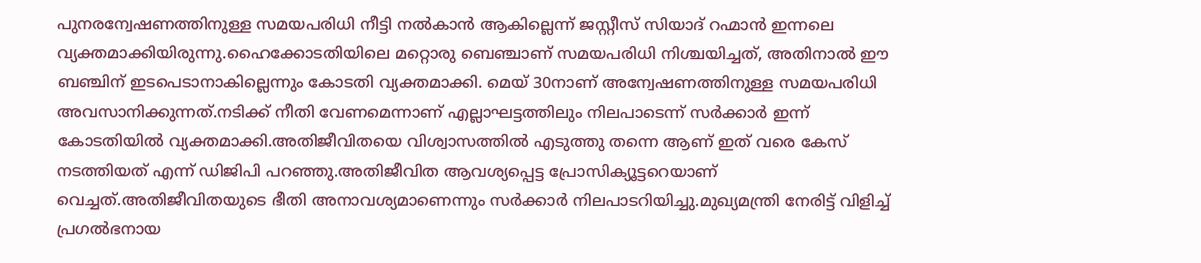പുനരന്വേഷണത്തിനുള്ള സമയപരിധി നീട്ടി നൽകാൻ ആകില്ലെന്ന് ജസ്റ്റീസ് സിയാദ് റഹ്മാൻ ഇന്നലെ വ്യക്തമാക്കിയിരുന്നു.ഹൈക്കോടതിയിലെ മറ്റൊരു ബെഞ്ചാണ് സമയപരിധി നിശ്ചയിച്ചത്, അതിനാൽ ഈ ബഞ്ചിന് ഇടപെടാനാകില്ലെന്നും കോടതി വ്യക്തമാക്കി. മെയ് 30നാണ് അന്വേഷണത്തിനുള്ള സമയപരിധി അവസാനിക്കുന്നത്.നടിക്ക് നീതി വേണമെന്നാണ് എല്ലാഘട്ടത്തിലും നിലപാടെന്ന് സര്‍ക്കാര്‍ ഇന്ന് കോടതിയില്‍ വ്യക്തമാക്കി.അതിജീവിതയെ വിശ്വാസത്തിൽ എടുത്തു തന്നെ ആണ് ഇത് വരെ കേസ് നടത്തിയത് എന്ന് ഡിജിപി പറഞ്ഞു.അതിജീവിത ആവശ്യപ്പെട്ട പ്രോസിക്യൂട്ടറെയാണ് വെച്ചത്.അതിജീവിതയുടെ ഭീതി അനാവശ്യമാണെന്നും സര്‍ക്കാര്‍ നിലപാടറിയിച്ചു.മുഖ്യമന്ത്രി നേരിട്ട് വിളിച്ച് പ്രഗൽഭനായ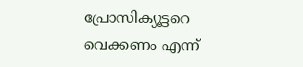പ്രോസിക്യൂട്ടറെ വെക്കണം എന്ന്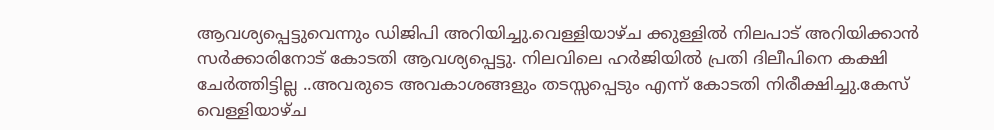ആവശ്യപ്പെട്ടുവെന്നും ഡിജിപി അറിയിച്ചു.വെള്ളിയാഴ്ച ക്കുള്ളിൽ നിലപാട് അറിയിക്കാൻ സർക്കാരിനോട് കോടതി ആവശ്യപ്പെട്ടു. നിലവിലെ ഹര്‍ജിയില്‍ പ്രതി ദിലീപിനെ കക്ഷി ചേർത്തിട്ടില്ല ..അവരുടെ അവകാശങ്ങളും തടസ്സപ്പെടും എന്ന് കോടതി നിരീക്ഷിച്ചു.കേസ് വെള്ളിയാഴ്ച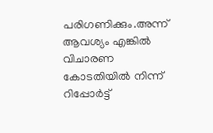പരിഗണിക്കും.അന്ന് ആവശ്യം എങ്കിൽ വിചാരണ കോടതിയിൽ നിന്ന് റിപ്പോർട്ട്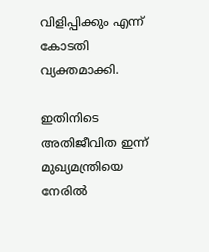വിളിപ്പിക്കും എന്ന് കോടതി വ്യക്തമാക്കി.

ഇതിനിടെ അതിജീവിത ഇന്ന് മുഖ്യമന്ത്രിയെ നേരിൽ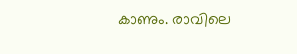കാണും. രാവിലെ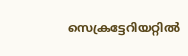സെക്രട്ടേറിയറ്റിൽ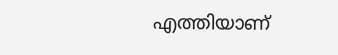എത്തിയാണ്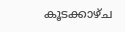കൂടക്കാഴ്ച